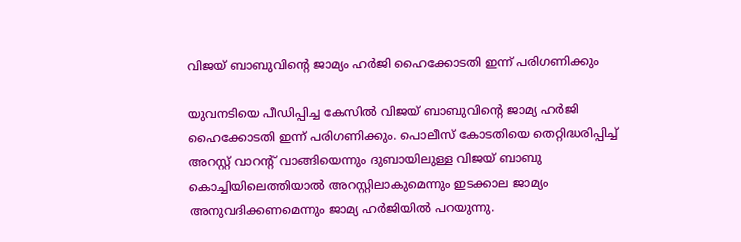വിജയ് ബാബുവിന്റെ ജാമ്യം ഹര്‍ജി ഹൈക്കോടതി ഇന്ന് പരിഗണിക്കും

യുവനടിയെ പീഡിപ്പിച്ച കേസില്‍ വിജയ് ബാബുവിന്റെ ജാമ്യ ഹര്‍ജി ഹൈക്കോടതി ഇന്ന് പരിഗണിക്കും. പൊലീസ് കോടതിയെ തെറ്റിദ്ധരിപ്പിച്ച് അറസ്റ്റ് വാറന്റ് വാങ്ങിയെന്നും ദുബായിലുള്ള വിജയ് ബാബു കൊച്ചിയിലെത്തിയാല്‍ അറസ്റ്റിലാകുമെന്നും ഇടക്കാല ജാമ്യം അനുവദിക്കണമെന്നും ജാമ്യ ഹര്‍ജിയില്‍ പറയുന്നു.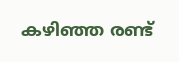കഴിഞ്ഞ രണ്ട്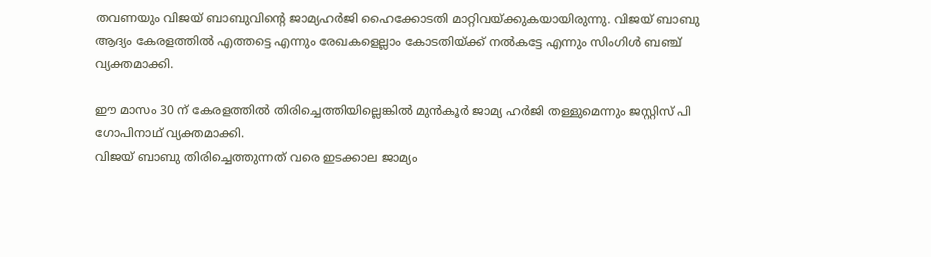തവണയും വിജയ് ബാബുവിന്റെ ജാമ്യഹര്‍ജി ഹൈക്കോടതി മാറ്റിവയ്ക്കുകയായിരുന്നു. വിജയ് ബാബു ആദ്യം കേരളത്തില്‍ എത്തട്ടെ എന്നും രേഖകളെല്ലാം കോടതിയ്ക്ക് നല്‍കട്ടേ എന്നും സിംഗിള്‍ ബഞ്ച് വ്യക്തമാക്കി.

ഈ മാസം 30 ന് കേരളത്തില്‍ തിരിച്ചെത്തിയില്ലെങ്കില്‍ മുന്‍കൂര്‍ ജാമ്യ ഹര്‍ജി തള്ളുമെന്നും ജസ്റ്റിസ് പി ഗോപിനാഥ് വ്യക്തമാക്കി.
വിജയ് ബാബു തിരിച്ചെത്തുന്നത് വരെ ഇടക്കാല ജാമ്യം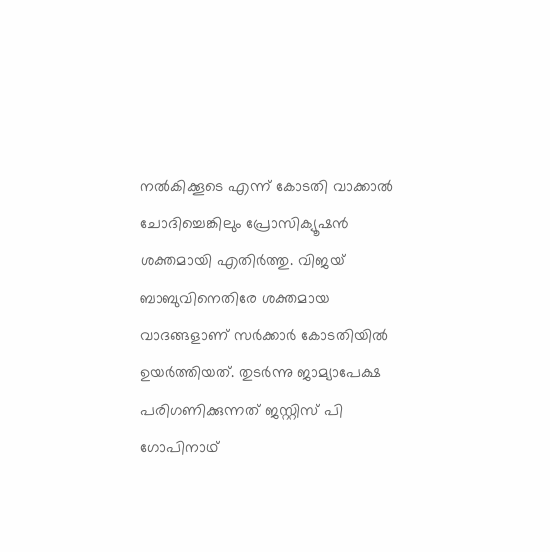നല്‍കിക്കൂടെ എന്ന് കോടതി വാക്കാല്‍ ചോദിച്ചെങ്കിലും പ്രോസിക്യൂഷന്‍ ശക്തമായി എതിര്‍ത്തു. വിജയ് ബാബുവിനെതിരേ ശക്തമായ വാദങ്ങളാണ് സര്‍ക്കാര്‍ കോടതിയില്‍ ഉയര്‍ത്തിയത്. തുടര്‍ന്നു ജാമ്യാപേക്ഷ പരിഗണിക്കുന്നത് ജസ്റ്റിസ് പി ഗോപിനാഥ്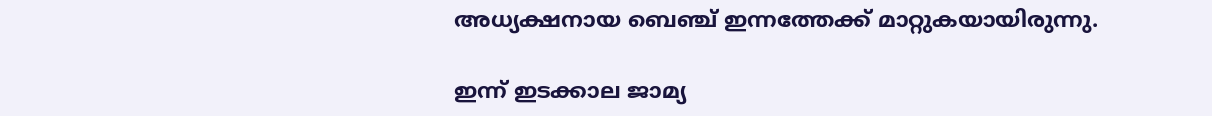അധ്യക്ഷനായ ബെഞ്ച് ഇന്നത്തേക്ക് മാറ്റുകയായിരുന്നു.

ഇന്ന് ഇടക്കാല ജാമ്യ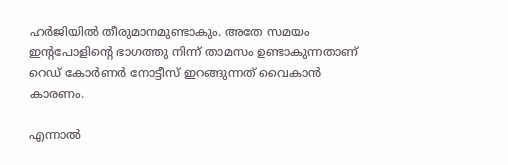ഹര്‍ജിയില്‍ തീരുമാനമുണ്ടാകും. അതേ സമയം ഇന്റപോളിന്റെ ഭാഗത്തു നിന്ന് താമസം ഉണ്ടാകുന്നതാണ് റെഡ് കോര്‍ണര്‍ നോട്ടീസ് ഇറങ്ങുന്നത് വൈകാന്‍ കാരണം.

എന്നാല്‍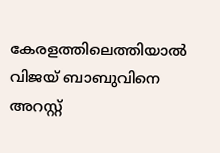കേരളത്തിലെത്തിയാല്‍ വിജയ് ബാബുവിനെ അറസ്റ്റ്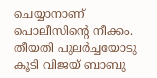ചെയ്യാനാണ് പൊലീസിന്റെ നീക്കം. തീയതി പുലര്‍ച്ചയോടു കൂടി വിജയ് ബാബു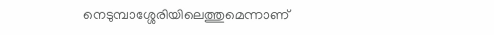നെടുമ്പാശ്ശേരിയിലെത്തുമെന്നാണ്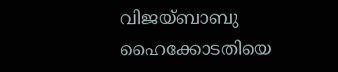വിജയ്ബാബു ഹൈക്കോടതിയെ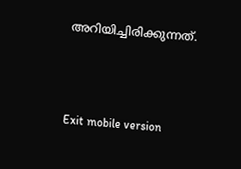അറിയിച്ചിരിക്കുന്നത്.



Exit mobile version